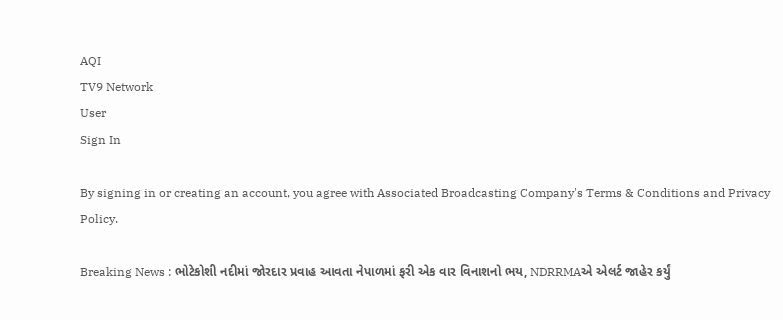AQI
TV9 Network
User
Sign In

By signing in or creating an account, you agree with Associated Broadcasting Company's Terms & Conditions and Privacy Policy.

Breaking News : ભોટેકોશી નદીમાં જોરદાર પ્રવાહ આવતા નેપાળમાં ફરી એક વાર વિનાશનો ભય, NDRRMAએ એલર્ટ જાહેર કર્યું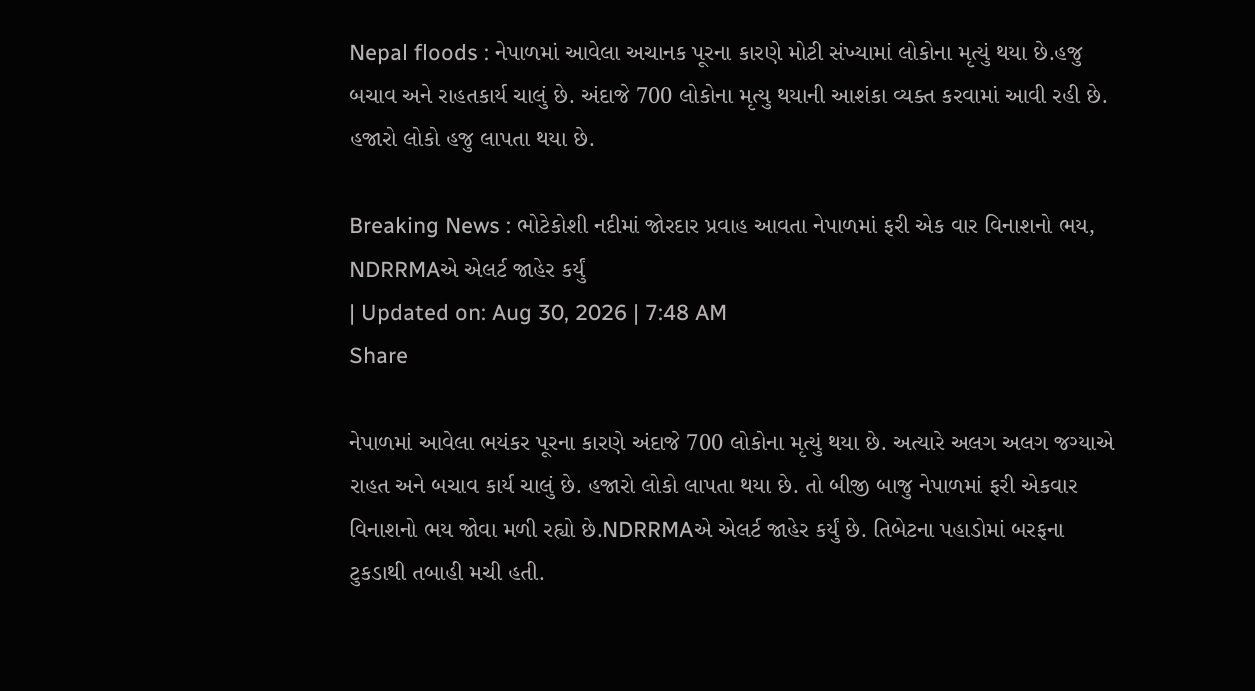Nepal floods : નેપાળમાં આવેલા અચાનક પૂરના કારણે મોટી સંખ્યામાં લોકોના મૃત્યું થયા છે.હજુ બચાવ અને રાહતકાર્ય ચાલું છે. અંદાજે 700 લોકોના મૃત્યુ થયાની આશંકા વ્યક્ત કરવામાં આવી રહી છે. હજારો લોકો હજુ લાપતા થયા છે.

Breaking News : ભોટેકોશી નદીમાં જોરદાર પ્રવાહ આવતા નેપાળમાં ફરી એક વાર વિનાશનો ભય, NDRRMAએ એલર્ટ જાહેર કર્યું
| Updated on: Aug 30, 2026 | 7:48 AM
Share

નેપાળમાં આવેલા ભયંકર પૂરના કારણે અંદાજે 700 લોકોના મૃત્યું થયા છે. અત્યારે અલગ અલગ જગ્યાએ રાહત અને બચાવ કાર્ય ચાલું છે. હજારો લોકો લાપતા થયા છે. તો બીજી બાજુ નેપાળમાં ફરી એકવાર વિનાશનો ભય જોવા મળી રહ્યો છે.NDRRMAએ એલર્ટ જાહેર કર્યું છે. તિબેટના પહાડોમાં બરફના ટુકડાથી તબાહી મચી હતી.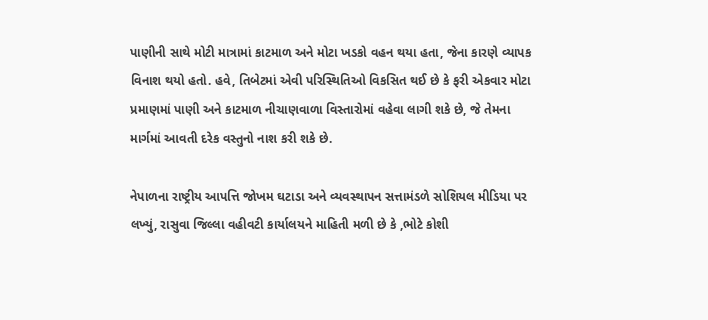પાણીની સાથે મોટી માત્રામાં કાટમાળ અને મોટા ખડકો વહન થયા હતા, જેના કારણે વ્યાપક વિનાશ થયો હતો. હવે, તિબેટમાં એવી પરિસ્થિતિઓ વિકસિત થઈ છે કે ફરી એકવાર મોટા પ્રમાણમાં પાણી અને કાટમાળ નીચાણવાળા વિસ્તારોમાં વહેવા લાગી શકે છે, જે તેમના માર્ગમાં આવતી દરેક વસ્તુનો નાશ કરી શકે છે.

નેપાળના રાષ્ટ્રીય આપત્તિ જોખમ ઘટાડા અને વ્યવસ્થાપન સત્તામંડળે સોશિયલ મીડિયા પર લખ્યું, રાસુવા જિલ્લા વહીવટી કાર્યાલયને માહિતી મળી છે કે ,ભોટે કોશી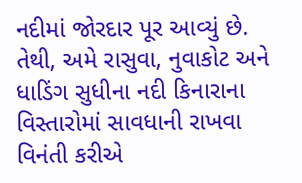નદીમાં જોરદાર પૂર આવ્યું છે. તેથી, અમે રાસુવા, નુવાકોટ અને ધાડિંગ સુધીના નદી કિનારાના વિસ્તારોમાં સાવધાની રાખવા વિનંતી કરીએ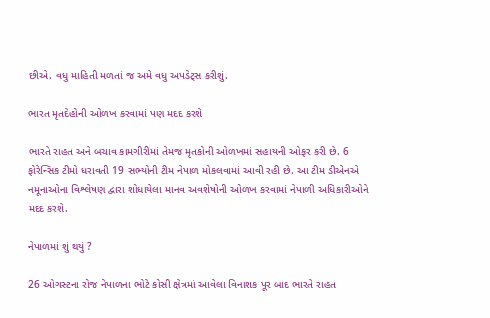છીએ. વધુ માહિતી મળતાં જ અમે વધુ અપડેટ્સ કરીશું.

ભારત મૃતદેહોની ઓળખ કરવામાં પણ મદદ કરશે

ભારતે રાહત અને બચાવ કામગીરીમાં તેમજ મૃતકોની ઓળખમાં સહાયની ઓફર કરી છે. 6 ફોરેન્સિક ટીમો ધરાવતી 19 સભ્યોની ટીમ નેપાળ મોકલવામાં આવી રહી છે. આ ટીમ ડીએનએ નમૂનાઓના વિશ્લેષણ દ્વારા શોધાયેલા માનવ અવશેષોની ઓળખ કરવામાં નેપાળી અધિકારીઓને મદદ કરશે.

નેપાળમાં શું થયું ?

26 ઓગસ્ટના રોજ નેપાળના ભોટે કોસી ક્ષેત્રમાં આવેલા વિનાશક પૂર બાદ ભારતે રાહત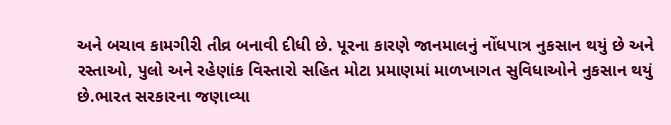અને બચાવ કામગીરી તીવ્ર બનાવી દીધી છે. પૂરના કારણે જાનમાલનું નોંધપાત્ર નુકસાન થયું છે અને રસ્તાઓ, પુલો અને રહેણાંક વિસ્તારો સહિત મોટા પ્રમાણમાં માળખાગત સુવિધાઓને નુકસાન થયું છે.ભારત સરકારના જણાવ્યા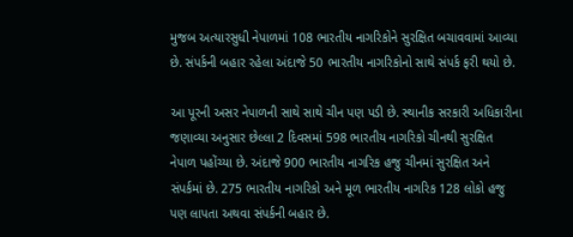મુજબ અત્યારસુધી નેપાળમાં 108 ભારતીય નાગરિકોને સુરક્ષિત બચાવવામાં આવ્યા છે. સંપર્કની બહાર રહેલા અંદાજે 50 ભારતીય નાગરિકોનો સાથે સંપર્ક ફરી થયો છે.

આ પૂરની અસર નેપાળની સાથે સાથે ચીન પણ પડી છે. સ્થાનીક સરકારી અધિકારીના જણાવ્યા અનુસાર છેલ્લા 2 દિવસમાં 598 ભારતીય નાગરિકો ચીનથી સુરક્ષિત નેપાળ પહોંચ્યા છે. અંદાજે 900 ભારતીય નાગરિક હજુ ચીનમાં સુરક્ષિત અને સંપર્કમાં છે. 275 ભારતીય નાગરિકો અને મૂળ ભારતીય નાગરિક 128 લોકો હજુ પણ લાપતા અથવા સંપર્કની બહાર છે.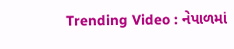Trending Video : નેપાળમાં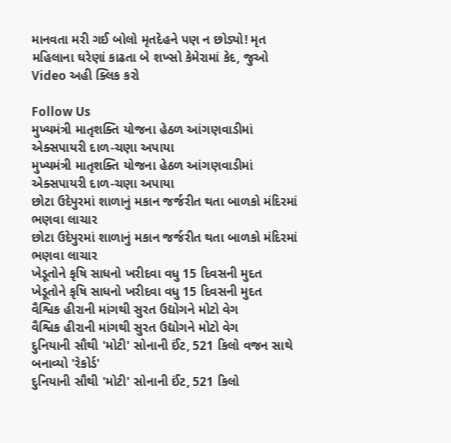માનવતા મરી ગઈ બોલો મૃતદેહને પણ ન છોડ્યો! મૃત મહિલાના ઘરેણાં કાઢતા બે શખ્સો કેમેરામાં કેદ, જુઓ Video અહી ક્લિક કરો

Follow Us
મુખ્યમંત્રી માતૃશક્તિ યોજના હેઠળ આંગણવાડીમાં એક્સપાયરી દાળ-ચણા અપાયા
મુખ્યમંત્રી માતૃશક્તિ યોજના હેઠળ આંગણવાડીમાં એક્સપાયરી દાળ-ચણા અપાયા
છોટા ઉદેપુરમાં શાળાનું મકાન જર્જરીત થતા બાળકો મંદિરમાં ભણવા લાચાર
છોટા ઉદેપુરમાં શાળાનું મકાન જર્જરીત થતા બાળકો મંદિરમાં ભણવા લાચાર
ખેડૂતોને કૃષિ સાધનો ખરીદવા વધુ 15 દિવસની મુદત
ખેડૂતોને કૃષિ સાધનો ખરીદવા વધુ 15 દિવસની મુદત
વૈશ્વિક હીરાની માંગથી સુરત ઉદ્યોગને મોટો વેગ
વૈશ્વિક હીરાની માંગથી સુરત ઉદ્યોગને મોટો વેગ
દુનિયાની સૌથી 'મોટી' સોનાની ઈંટ, 521 કિલો વજન સાથે બનાવ્યો 'રેકોર્ડ'
દુનિયાની સૌથી 'મોટી' સોનાની ઈંટ, 521 કિલો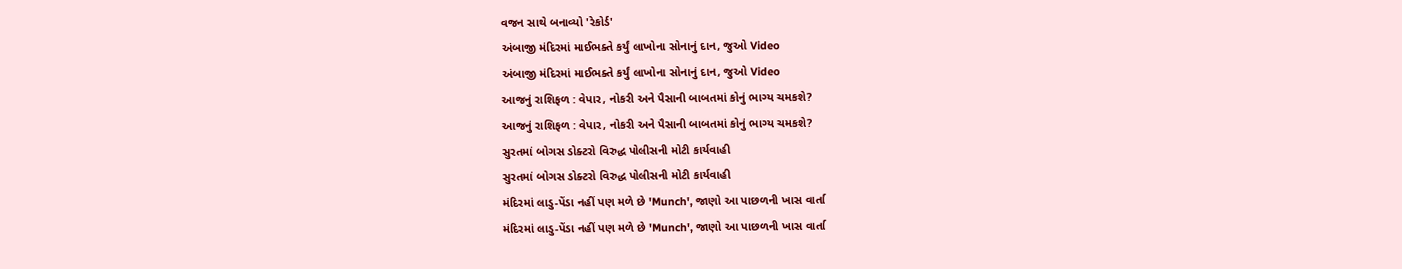વજન સાથે બનાવ્યો 'રેકોર્ડ'
અંબાજી મંદિરમાં માઈભક્તે કર્યું લાખોના સોનાનું દાન, જુઓ Video
અંબાજી મંદિરમાં માઈભક્તે કર્યું લાખોના સોનાનું દાન, જુઓ Video
આજનું રાશિફળ : વેપાર, નોકરી અને પૈસાની બાબતમાં કોનું ભાગ્ય ચમકશે?
આજનું રાશિફળ : વેપાર, નોકરી અને પૈસાની બાબતમાં કોનું ભાગ્ય ચમકશે?
સુરતમાં બોગસ ડોક્ટરો વિરુદ્ધ પોલીસની મોટી કાર્યવાહી
સુરતમાં બોગસ ડોક્ટરો વિરુદ્ધ પોલીસની મોટી કાર્યવાહી
મંદિરમાં લાડુ-પેંડા નહીં પણ મળે છે 'Munch', જાણો આ પાછળની ખાસ વાર્તા
મંદિરમાં લાડુ-પેંડા નહીં પણ મળે છે 'Munch', જાણો આ પાછળની ખાસ વાર્તા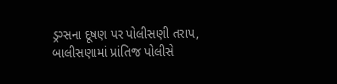ડ્રગ્સના દૂષણ પર પોલીસણી તરાપ, બાલીસણામાં પ્રાંતિજ પોલીસે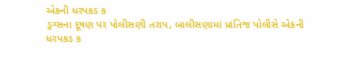એકની ધરપકડ ક
ડ્રગ્સના દૂષણ પર પોલીસણી તરાપ, બાલીસણામાં પ્રાંતિજ પોલીસે એકની ધરપકડ ક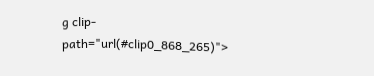g clip-path="url(#clip0_868_265)">